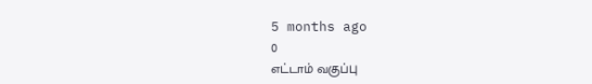5 months ago
0
எட்டாம் வகுப்பு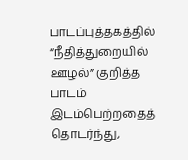பாடப்புத்தகத்தில் “நீதித்துறையில் ஊழல்” குறித்த பாடம் இடம்பெற்றதைத் தொடர்ந்து,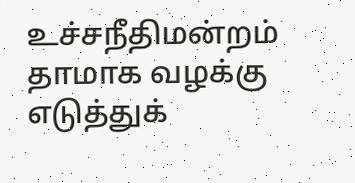உச்சநீதிமன்றம் தாமாக வழக்கு எடுத்துக்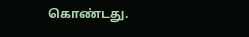கொண்டது.